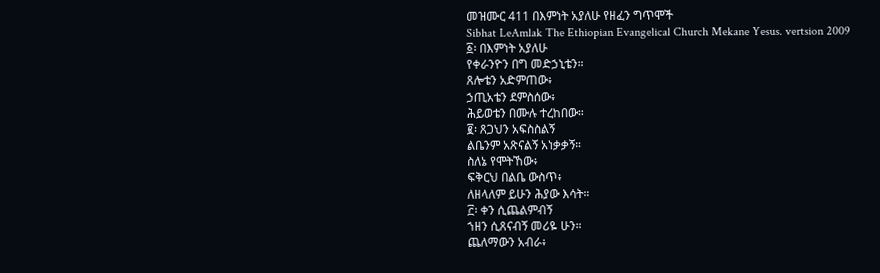መዝሙር 411 በእምነት አያለሁ የዘፈን ግጥሞች
Sibhat LeAmlak The Ethiopian Evangelical Church Mekane Yesus. vertsion 2009
፩፡ በእምነት አያለሁ
የቀራንዮን በግ መድኃኒቴን።
ጸሎቴን አድምጠው፥
ኃጢአቴን ደምስሰው፥
ሕይወቴን በሙሉ ተረከበው።
፪፡ ጸጋህን አፍስስልኝ
ልቤንም አጽናልኝ አነቃቃኝ።
ስለኔ የሞትኸው፥
ፍቅርህ በልቤ ውስጥ፥
ለዘላለም ይሁን ሕያው እሳት።
፫፡ ቀን ሲጨልምብኝ
ኀዘን ሲጸናብኝ መሪዬ ሁን።
ጨለማውን አብራ፥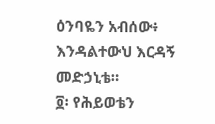ዕንባዬን አብሰው፥
እንዳልተውህ እርዳኝ መድኃኒቴ።
፬፡ የሕይወቴን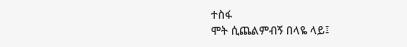ተስፋ
ሞት ሲጨልምብኝ በላዬ ላይ፤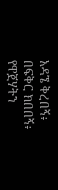አዳኜ ቅረበኝ፥
በፍቅር ክበበኝ፥
የዋጀሃትን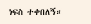ነፍስ ተቀበለኝ።